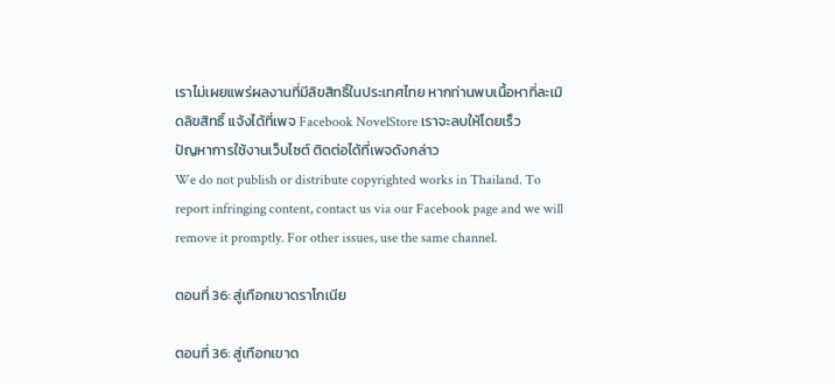เราไม่เผยแพร่ผลงานที่มีลิขสิทธิ์ในประเทศไทย หากท่านพบเนื้อหาที่ละเมิดลิขสิทธิ์ แจ้งได้ที่เพจ Facebook NovelStore เราจะลบให้โดยเร็ว
ปัญหาการใช้งานเว็บไซต์ ติดต่อได้ที่เพจดังกล่าว
We do not publish or distribute copyrighted works in Thailand. To report infringing content, contact us via our Facebook page and we will remove it promptly. For other issues, use the same channel.

ตอนที่ 36: สู่เทือกเขาดราโกเนีย

ตอนที่ 36: สู่เทือกเขาด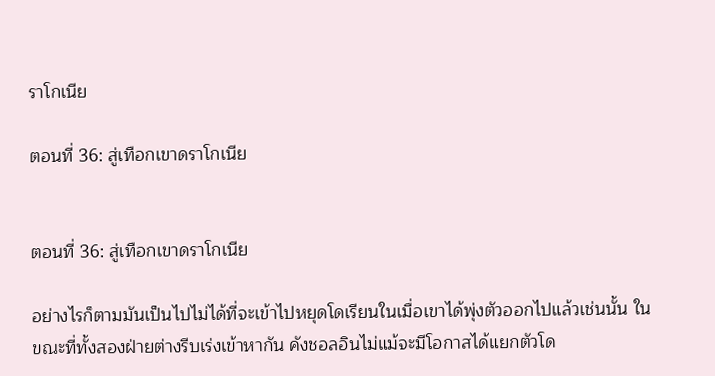ราโกเนีย

ตอนที่ 36: สู่เทือกเขาดราโกเนีย


ตอนที่ 36: สู่เทือกเขาดราโกเนีย

อย่างไรก็ตามมันเป็นไปไม่ได้ที่จะเข้าไปหยุดโดเรียนในเมื่อเขาได้พุ่งตัวออกไปแล้วเช่นนั้น ในขณะที่ทั้งสองฝ่ายต่างรีบเร่งเข้าหากัน คังชอลอินไม่แม้จะมีโอกาสได้แยกตัวโด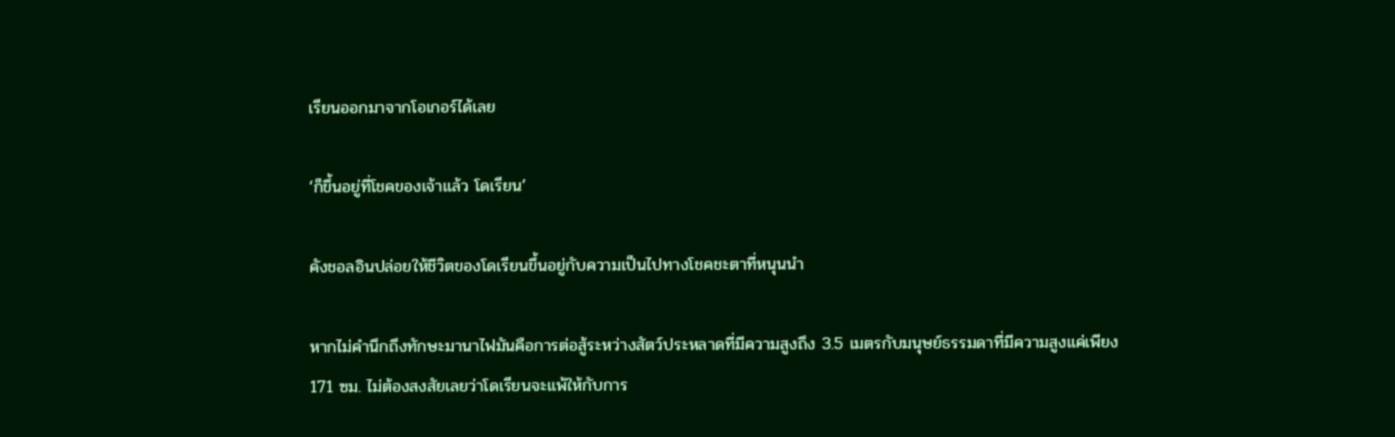เรียนออกมาจากโอเกอร์ได้เลย

‘ก็ขึ้นอยู่ที่โชคของเจ้าแล้ว โดเรียน’

คังชอลอินปล่อยให้ชีวิตของโดเรียนขึ้นอยู่กับความเป็นไปทางโชคชะตาที่หนุนนำ

หากไม่คำนึกถึงทักษะมานาไฟมันคือการต่อสู้ระหว่างสัตว์ประหลาดที่มีความสูงถึง 3.5 เมตรกับมนุษย์ธรรมดาที่มีความสูงแค่เพียง 171 ซม. ไม่ต้องสงสัยเลยว่าโดเรียนจะแพ้ให้กับการ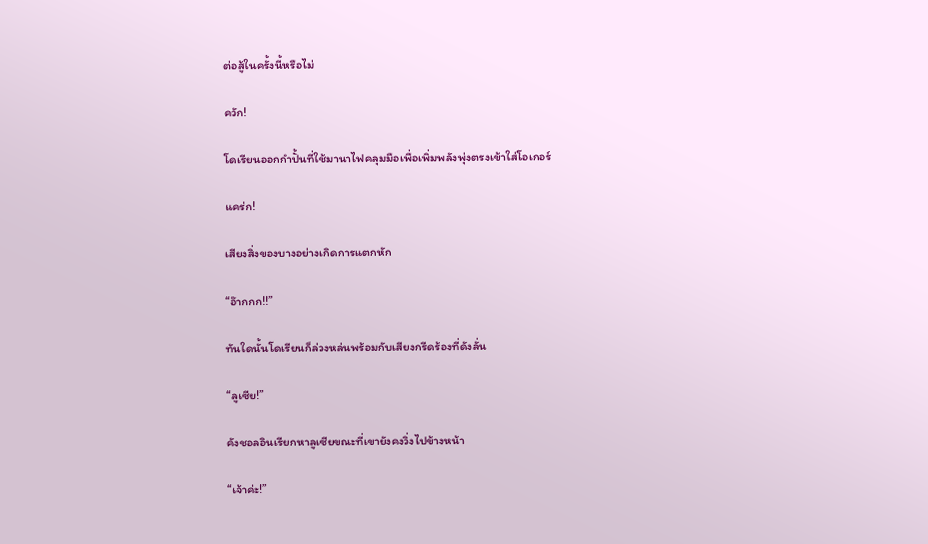ต่อสู้ในครั้งนี้หรือไม่

ควัก!

โดเรียนออกกำปั้นที่ใช้มานาไฟคลุมมือเพื่อเพิ่มพลังพุ่งตรงเข้าใส่โอเกอร์

แคร่ก!

เสียงสิ่งของบางอย่างเกิดการแตกหัก

“อ๊ากกก!!”

ทันใดนั้นโดเรียนก็ล่วงหล่นพร้อมกับเสียงกรีดร้องที่ดังลั่น

“ลูเซีย!”

คังชอลอินเรียกหาลูเซียขณะที่เขายังคงวิ่งไปข้างหน้า

“เจ้าค่ะ!”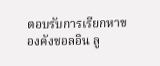ตอบรับการเรียกหาของคังชอลอิน ลู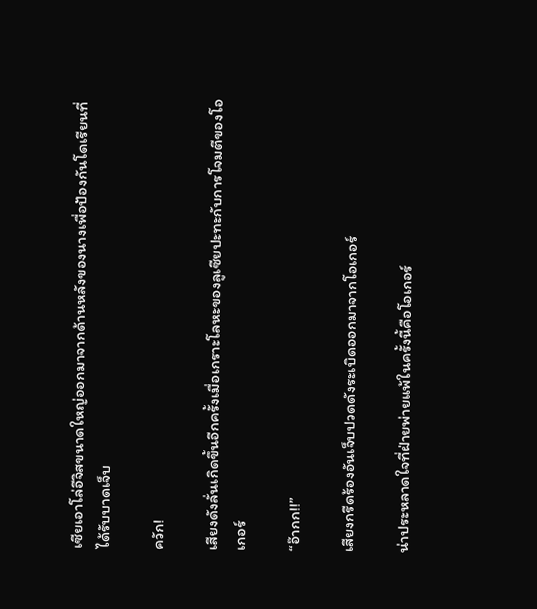เซียเอาโล่อีจิสขนาดใหญ่ออกมาจากด้านหลังของนางเพื่อป้องกันโดเรียนที่ได้รับบาดเจ็บ

ควัก!

เสียงดังลั่นเกิดขึ้นอีกครั้งเมื่อเกราะโลหะของลูเซียปะทะกับการโจมตีของโอเกอร์

“อ๊ากก!!”

เสียงกรีดร้องอันเจ็บปวดดังระเบิดออกมาจากโอเกอร์

น่าประหลาดใจที่ฝ่ายพ่ายแพ้ในครั้งนี้คือโอเกอร์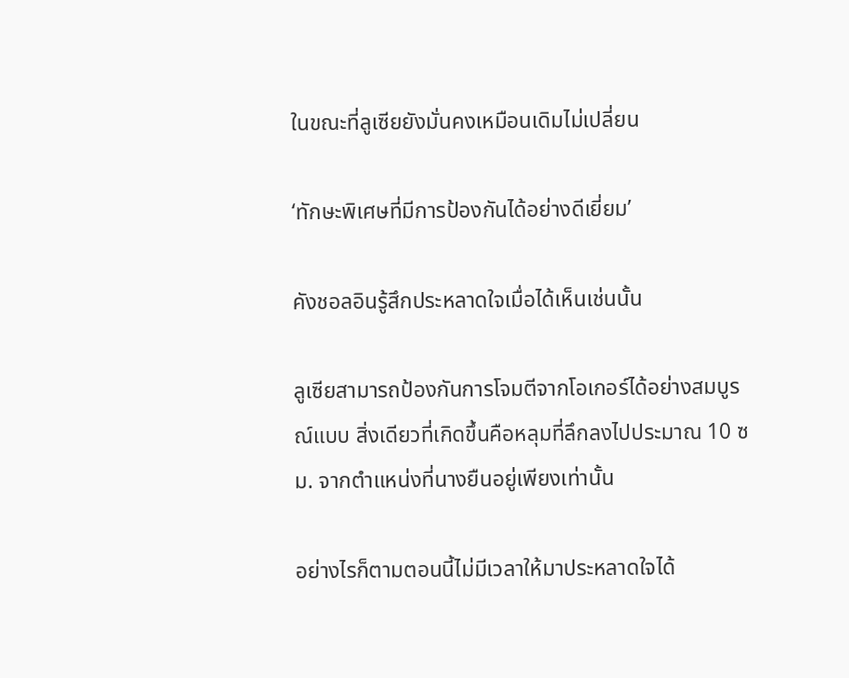ในขณะที่ลูเซียยังมั่นคงเหมือนเดิมไม่เปลี่ยน

‘ทักษะพิเศษที่มีการป้องกันได้อย่างดีเยี่ยม’

คังชอลอินรู้สึกประหลาดใจเมื่อได้เห็นเช่นนั้น

ลูเซียสามารถป้องกันการโจมตีจากโอเกอร์ได้อย่างสมบูรณ์แบบ สิ่งเดียวที่เกิดขึ้นคือหลุมที่ลึกลงไปประมาณ 10 ซม. จากตำแหน่งที่นางยืนอยู่เพียงเท่านั้น

อย่างไรก็ตามตอนนี้ไม่มีเวลาให้มาประหลาดใจได้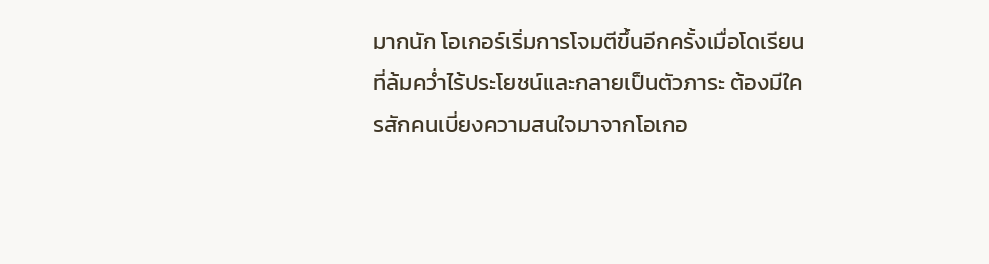มากนัก โอเกอร์เริ่มการโจมตีขึ้นอีกครั้งเมื่อโดเรียนที่ล้มคว่ำไร้ประโยชน์และกลายเป็นตัวภาระ ต้องมีใครสักคนเบี่ยงความสนใจมาจากโอเกอ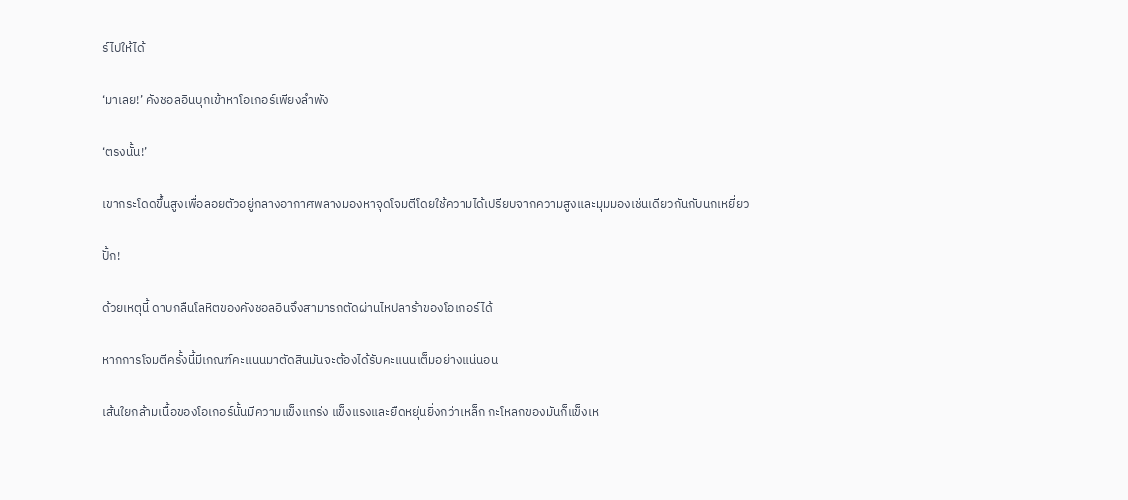ร์ไปให้ได้

‘มาเลย!’ คังชอลอินบุกเข้าหาโอเกอร์เพียงลำพัง

‘ตรงนั้น!’

เขากระโดดขึ้นสูงเพื่อลอยตัวอยู่กลางอากาศพลางมองหาจุดโจมตีโดยใช้ความได้เปรียบจากความสูงและมุมมองเช่นเดียวกันกับนกเหยี่ยว

ปั้ก!

ด้วยเหตุนี้ ดาบกลืนโลหิตของคังชอลอินจึงสามารถตัดผ่านไหปลาร้าของโอเกอร์ได้

หากการโจมตีครั้งนี้มีเกณฑ์คะแนนมาตัดสินมันจะต้องได้รับคะแนนเต็มอย่างแน่นอน

เส้นใยกล้ามเนื้อของโอเกอร์นั้นมีความแข็งแกร่ง แข็งแรงและยืดหยุ่นยิ่งกว่าเหล็ก กะโหลกของมันก็แข็งเห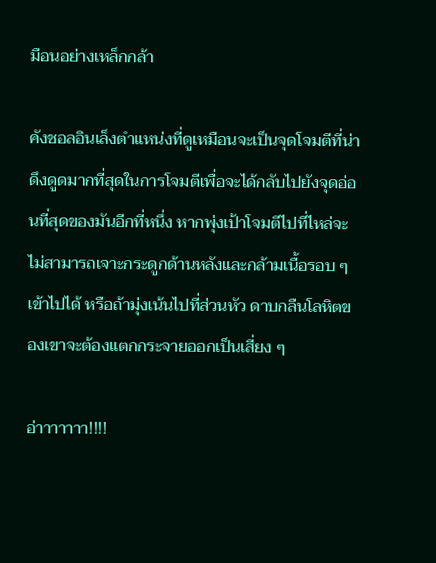มือนอย่างเหล็กกล้า

คังชอลอินเล็งตำแหน่งที่ดูเหมือนจะเป็นจุดโจมตีที่น่าดึงดูดมากที่สุดในการโจมตีเพื่อจะได้กลับไปยังจุดอ่อนที่สุดของมันอีกที่หนึ่ง หากพุ่งเป้าโจมตีไปที่ไหล่จะไม่สามารถเจาะกระดูกด้านหลังและกล้ามเนื้อรอบ ๆ เข้าไปได้ หรือถ้ามุ่งเน้นไปที่ส่วนหัว ดาบกลืนโลหิตของเขาจะต้องแตกกระจายออกเป็นเสี่ยง ๆ

อ่าาาาาาา!!!!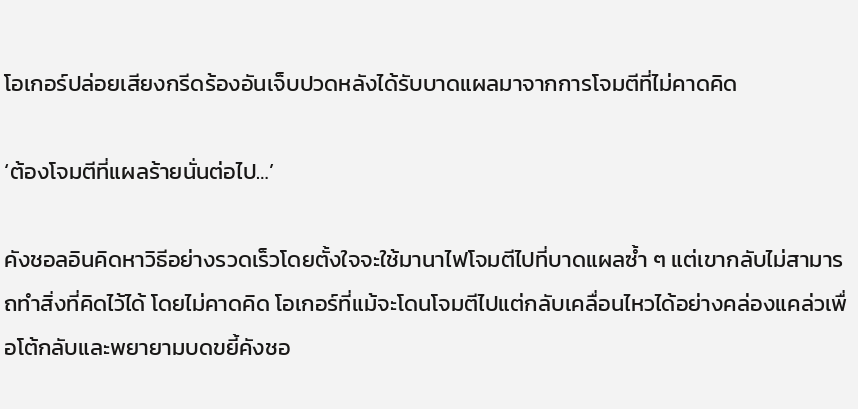โอเกอร์ปล่อยเสียงกรีดร้องอันเจ็บปวดหลังได้รับบาดแผลมาจากการโจมตีที่ไม่คาดคิด

‘ต้องโจมตีที่แผลร้ายนั่นต่อไป…’

คังชอลอินคิดหาวิธีอย่างรวดเร็วโดยตั้งใจจะใช้มานาไฟโจมตีไปที่บาดแผลซ้ำ ๆ แต่เขากลับไม่สามารถทำสิ่งที่คิดไว้ได้ โดยไม่คาดคิด โอเกอร์ที่แม้จะโดนโจมตีไปแต่กลับเคลื่อนไหวได้อย่างคล่องแคล่วเพื่อโต้กลับและพยายามบดขยี้คังชอ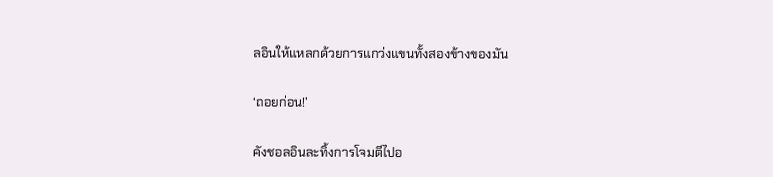ลอินให้แหลกด้วยการแกว่งแขนทั้งสองข้างของมัน

‘ถอยก่อน!’

คังชอลอินละทิ้งการโจมตีไปอ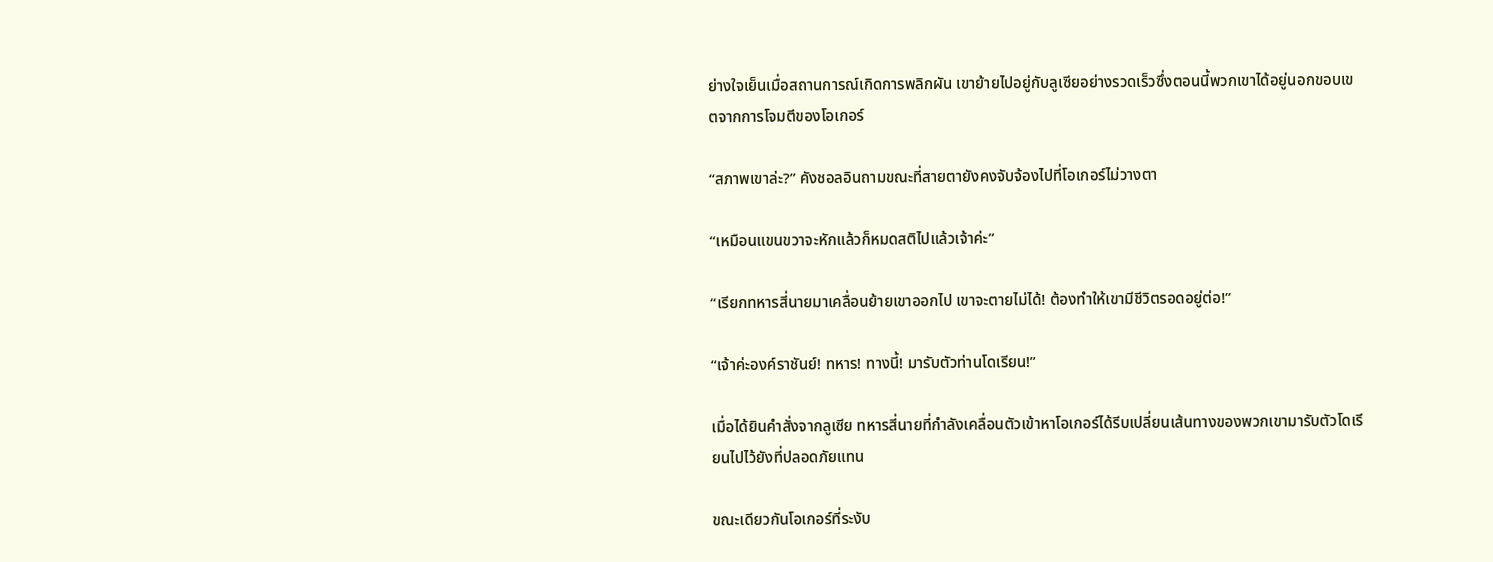ย่างใจเย็นเมื่อสถานการณ์เกิดการพลิกผัน เขาย้ายไปอยู่กับลูเซียอย่างรวดเร็วซึ่งตอนนี้พวกเขาได้อยู่นอกขอบเขตจากการโจมตีของโอเกอร์

“สภาพเขาล่ะ?” คังชอลอินถามขณะที่สายตายังคงจับจ้องไปที่โอเกอร์ไม่วางตา

“เหมือนแขนขวาจะหักแล้วก็หมดสติไปแล้วเจ้าค่ะ”

“เรียกทหารสี่นายมาเคลื่อนย้ายเขาออกไป เขาจะตายไม่ได้! ต้องทำให้เขามีชีวิตรอดอยู่ต่อ!”

“เจ้าค่ะองค์ราชันย์! ทหาร! ทางนี้! มารับตัวท่านโดเรียน!”

เมื่อได้ยินคำสั่งจากลูเซีย ทหารสี่นายที่กำลังเคลื่อนตัวเข้าหาโอเกอร์ได้รีบเปลี่ยนเส้นทางของพวกเขามารับตัวโดเรียนไปไว้ยังที่ปลอดภัยแทน

ขณะเดียวกันโอเกอร์ที่ระงับ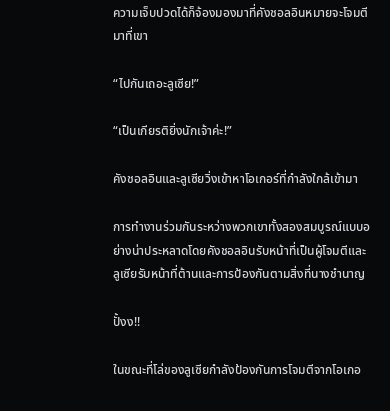ความเจ็บปวดได้ก็จ้องมองมาที่คังชอลอินหมายจะโจมตีมาที่เขา

“ไปกันเถอะลูเซีย!”

“เป็นเกียรติยิ่งนักเจ้าค่ะ!”

คังชอลอินและลูเซียวิ่งเข้าหาโอเกอร์ที่กำลังใกล้เข้ามา

การทำงานร่วมกันระหว่างพวกเขาทั้งสองสมบูรณ์แบบอย่างน่าประหลาดโดยคังชอลอินรับหน้าที่เป็นผู้โจมตีและลูเซียรับหน้าที่ต้านและการป้องกันตามสิ่งที่นางชำนาญ

ปั้งง!!

ในขณะที่โล่ของลูเซียกำลังป้องกันการโจมตีจากโอเกอ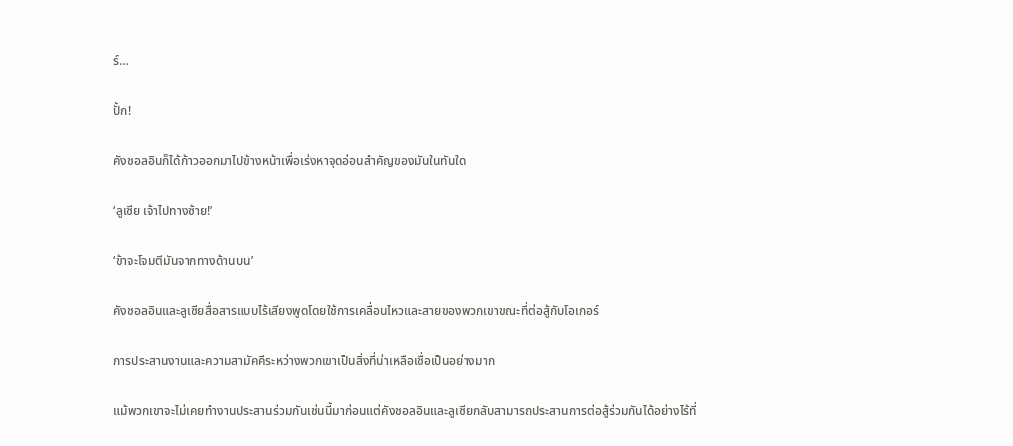ร์…

ปั้ก!

คังชอลอินก็ได้ก้าวออกมาไปข้างหน้าเพื่อเร่งหาจุดอ่อนสำคัญของมันในทันใด

‘ลูเซีย เจ้าไปทางซ้าย!’

‘ข้าจะโจมตีมันจากทางด้านบน’

คังชอลอินและลูเซียสื่อสารแบบไร้เสียงพูดโดยใช้การเคลื่อนไหวและสายของพวกเขาขณะที่ต่อสู้กับโอเกอร์

การประสานงานและความสามัคคีระหว่างพวกเขาเป็นสิ่งที่น่าเหลือเชื่อเป็นอย่างมาก

แม้พวกเขาจะไม่เคยทำงานประสานร่วมกันเช่นนี้มาก่อนแต่คังชอลอินและลูเซียกลับสามารถประสานการต่อสู้ร่วมกันได้อย่างไร้ที่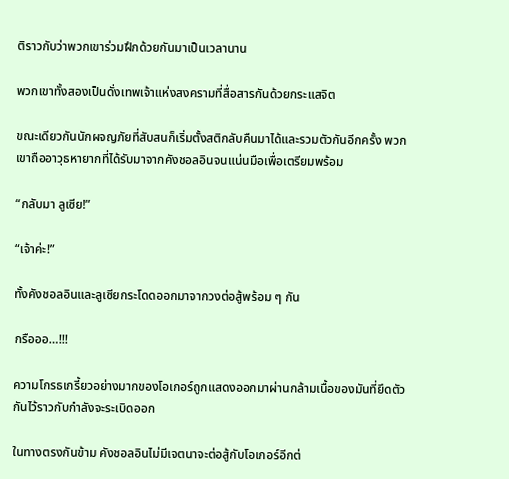ติราวกับว่าพวกเขาร่วมฝึกด้วยกันมาเป็นเวลานาน

พวกเขาทั้งสองเป็นดั่งเทพเจ้าแห่งสงครามที่สื่อสารกันด้วยกระแสจิต

ขณะเดียวกันนักผจญภัยที่สับสนก็เริ่มตั้งสติกลับคืนมาได้และรวมตัวกันอีกครั้ง พวกเขาถืออาวุธหายากที่ได้รับมาจากคังชอลอินจนแน่นมือเพื่อเตรียมพร้อม

“กลับมา ลูเซีย!”

“เจ้าค่ะ!”

ทั้งคังชอลอินและลูเซียกระโดดออกมาจากวงต่อสู้พร้อม ๆ กัน

กรือออ…!!!

ความโกรธเกรี้ยวอย่างมากของโอเกอร์ถูกแสดงออกมาผ่านกล้ามเนื้อของมันที่ยึดตัวกันไว้ราวกับกำลังจะระเบิดออก

ในทางตรงกันข้าม คังชอลอินไม่มีเจตนาจะต่อสู้กับโอเกอร์อีกต่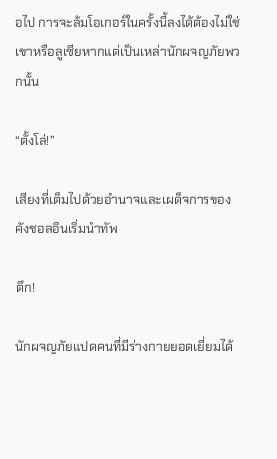อไป การจะล้มโอเกอร์ในครั้งนี้ลงได้ต้องไม่ใช่เขาหรือลูเซียหากแต่เป็นเหล่านักผจญภัยพวกนั้น

“ตั้งโล่!”

เสียงที่เต็มไปด้วยอำนาจและเผด็จการของคังชอลอินเริ่มนำทัพ

ตึก!

นักผจญภัยแปดคนที่มีร่างกายยอดเยี่ยมได้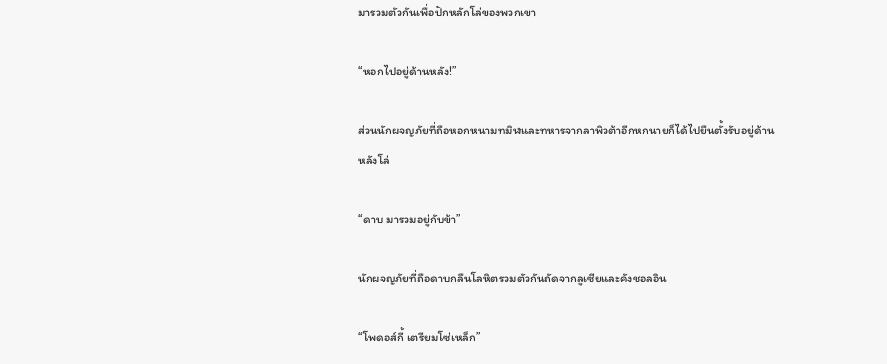มารวมตัวกันเพื่อปักหลักโล่ของพวกเขา

“หอกไปอยู่ด้านหลัง!”

ส่วนนักผจญภัยที่ถือหอกหนามทมิฬและทหารจากลาพิวต้าอีกหกนายก็ได้ไปยืนตั้งรับอยู่ด้านหลังโล่

“ดาบ มารวมอยู่กับข้า”

นักผจญภัยที่ถือดาบกลืนโลหิตรวมตัวกันถัดจากลูเซียและคังชอลอิน

“โพดอส์กี้ เตรียมโซ่เหล็ก”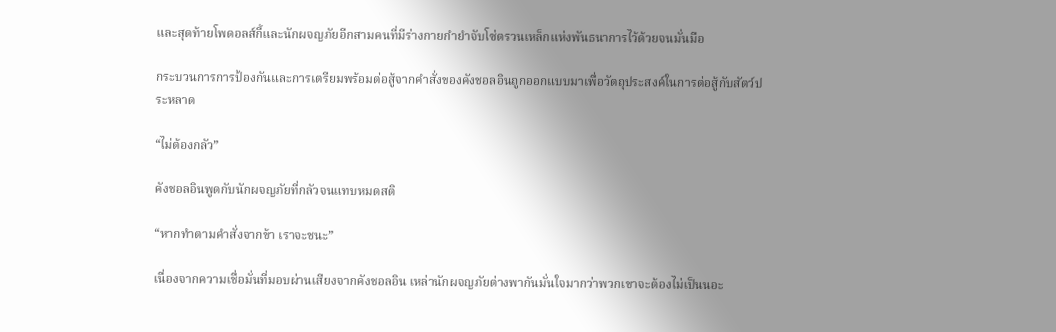และสุดท้ายโพดอลส์กี้และนักผจญภัยอีกสามคนที่มีร่างกายกำยำจับโซ่ตรวนเหล็กแห่งพันธนาการไว้ด้วยจนมั่นมือ

กระบวนการการป้องกันและการเตรียมพร้อมต่อสู้จากคำสั่งของคังชอลอินถูกออกแบบมาเพื่อวัตถุประสงค์ในการต่อสู้กับสัตว์ประหลาด

“ไม่ต้องกลัว”

คังชอลอินพูดกับนักผจญภัยที่กลัวจนแทบหมดสติ

“หากทำตามคำสั่งจากข้า เราจะชนะ”

เนื่องจากความเชื่อมั่นที่มอบผ่านเสียงจากคังชอลอิน เหล่านักผจญภัยต่างพากันมั่นใจมากว่าพวกเขาจะต้องไม่เป็นนอะ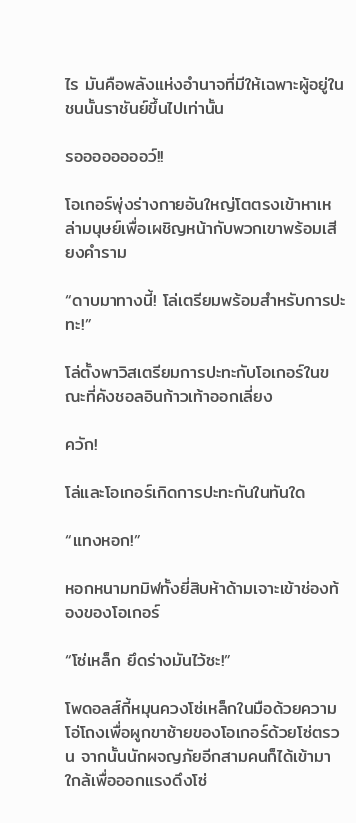ไร มันคือพลังแห่งอำนาจที่มีให้เฉพาะผู้อยู่ในชนนั้นราชันย์ขึ้นไปเท่านั้น

รออออออออว์!!

โอเกอร์พุ่งร่างกายอันใหญ่โตตรงเข้าหาเหล่ามนุษย์เพื่อเผชิญหน้ากับพวกเขาพร้อมเสียงคำราม

“ดาบมาทางนี้! โล่เตรียมพร้อมสำหรับการปะทะ!”

โล่ตั้งพาวิสเตรียมการปะทะกับโอเกอร์ในขณะที่คังชอลอินก้าวเท้าออกเลี่ยง

ควัก!

โล่และโอเกอร์เกิดการปะทะกันในทันใด

“แทงหอก!”

หอกหนามทมิฬทั้งยี่สิบห้าด้ามเจาะเข้าช่องท้องของโอเกอร์

“โซ่เหล็ก ยึดร่างมันไว้ซะ!”

โพดอลส์กี้หมุนควงโซ่เหล็กในมือด้วยความโอ่โถงเพื่อผูกขาซ้ายของโอเกอร์ด้วยโซ่ตรวน จากนั้นนักผจญภัยอีกสามคนก็ได้เข้ามาใกล้เพื่อออกแรงดึงโซ่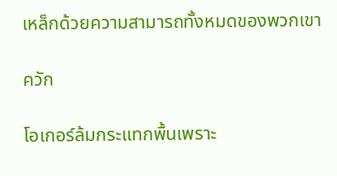เหล็กด้วยความสามารถทั้งหมดของพวกเขา

ควัก

โอเกอร์ล้มกระแทกพื้นเพราะ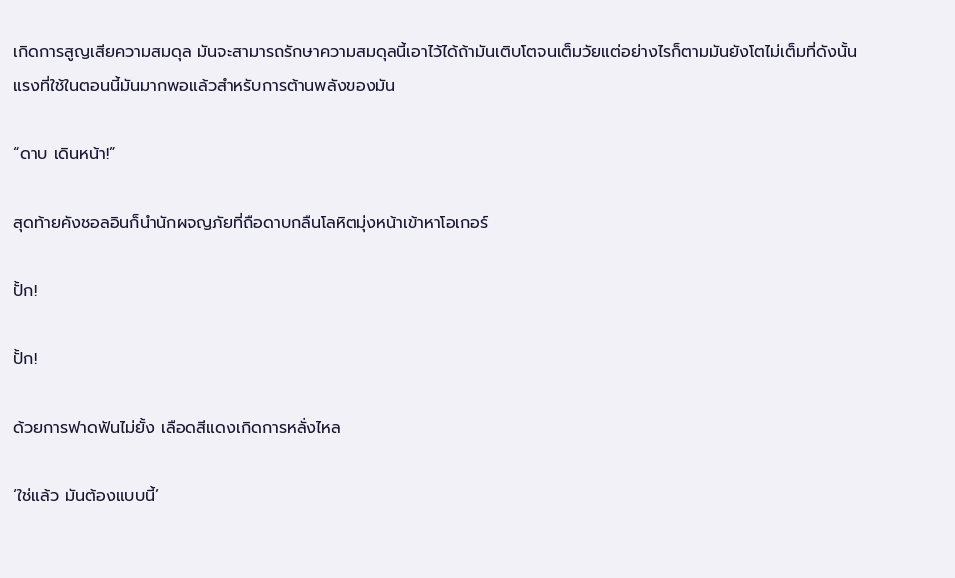เกิดการสูญเสียความสมดุล มันจะสามารถรักษาความสมดุลนี้เอาไว้ได้ถ้ามันเติบโตจนเต็มวัยแต่อย่างไรก็ตามมันยังโตไม่เต็มที่ดังนั้นแรงที่ใช้ในตอนนี้มันมากพอแล้วสำหรับการต้านพลังของมัน

“ดาบ เดินหน้า!”

สุดท้ายคังชอลอินก็นำนักผจญภัยที่ถือดาบกลืนโลหิตมุ่งหน้าเข้าหาโอเกอร์

ปั้ก!

ปั้ก!

ด้วยการฟาดฟันไม่ยั้ง เลือดสีแดงเกิดการหลั่งไหล

‘ใช่แล้ว มันต้องแบบนี้’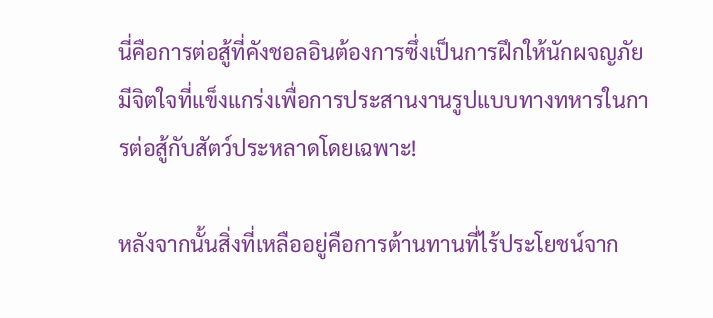นี่คือการต่อสู้ที่คังชอลอินต้องการซึ่งเป็นการฝึกให้นักผจญภัยมีจิตใจที่แข็งแกร่งเพื่อการประสานงานรูปแบบทางทหารในการต่อสู้กับสัตว์ประหลาดโดยเฉพาะ!

หลังจากนั้นสิ่งที่เหลืออยู่คือการต้านทานที่ไร้ประโยชน์จาก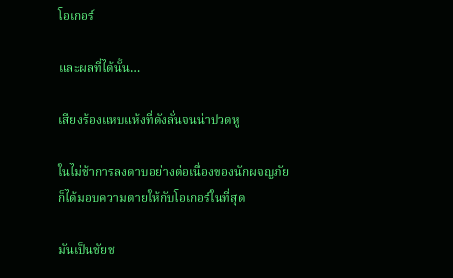โอเกอร์

และผลที่ได้นั้น…

เสียงร้องแหบแห้งที่ดังลั่นจนน่าปวดหู

ในไม่ช้าการลงดาบอย่างต่อเนื่องของนักผจญภัยก็ได้มอบความตายให้กับโอเกอร์ในที่สุด

มันเป็นชัยช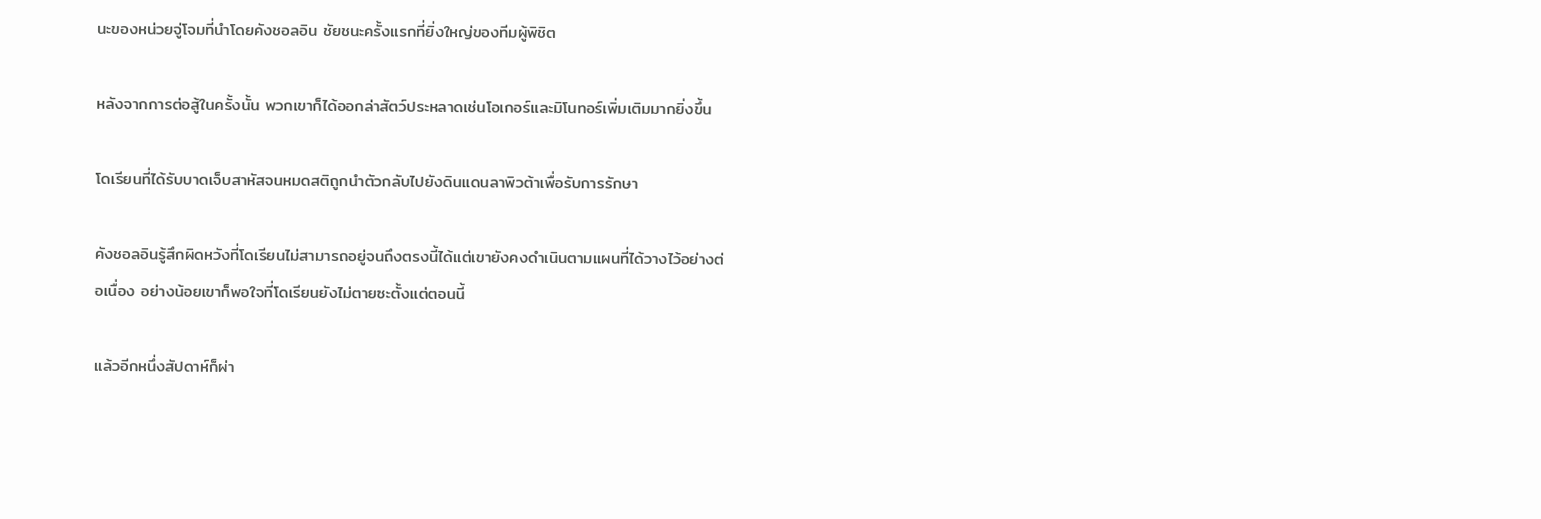นะของหน่วยจู่โจมที่นำโดยคังชอลอิน ชัยชนะครั้งแรกที่ยิ่งใหญ่ของทีมผู้พิชิต

หลังจากการต่อสู้ในครั้งนั้น พวกเขาก็ได้ออกล่าสัตว์ประหลาดเช่นโอเกอร์และมิโนทอร์เพิ่มเติมมากยิ่งขึ้น

โดเรียนที่ได้รับบาดเจ็บสาหัสจนหมดสติถูกนำตัวกลับไปยังดินแดนลาพิวต้าเพื่อรับการรักษา

คังชอลอินรู้สึกผิดหวังที่โดเรียนไม่สามารถอยู่จนถึงตรงนี้ได้แต่เขายังคงดำเนินตามแผนที่ได้วางไว้อย่างต่อเนื่อง อย่างน้อยเขาก็พอใจที่โดเรียนยังไม่ตายซะตั้งแต่ตอนนี้

แล้วอีกหนึ่งสัปดาห์ก็ผ่า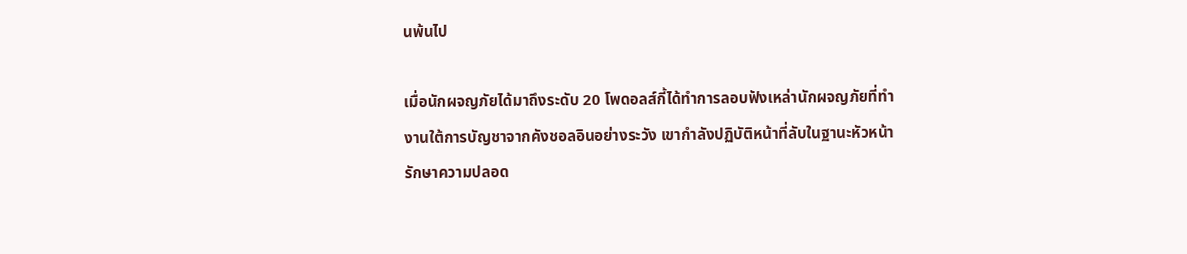นพ้นไป

เมื่อนักผจญภัยได้มาถึงระดับ 20 โพดอลส์กี้ได้ทำการลอบฟังเหล่านักผจญภัยที่ทำงานใต้การบัญชาจากคังชอลอินอย่างระวัง เขากำลังปฏิบัติหน้าที่ลับในฐานะหัวหน้ารักษาความปลอด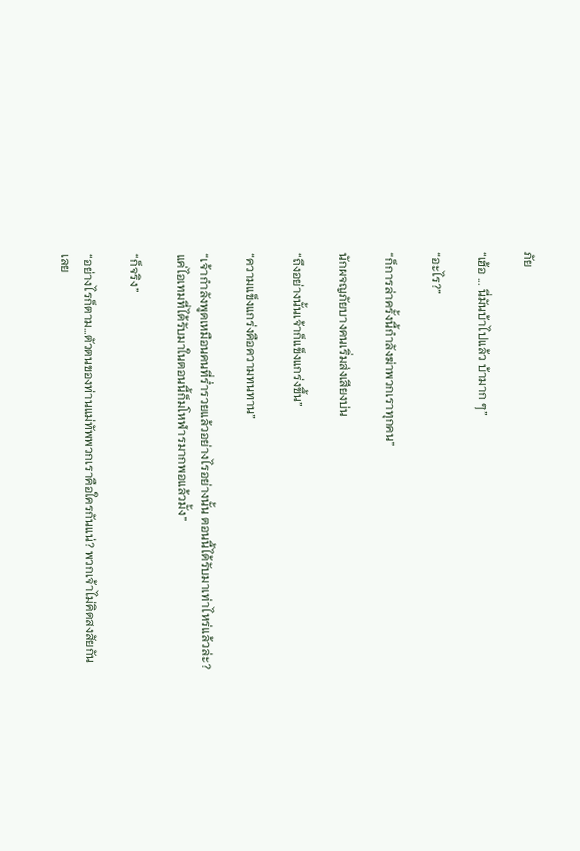ภัย

“เฮ้อ ... นี่มันบ้าไปแล้ว บ้ามาก ๆ”

“อะไร?”

“ก็การล่าครั้งนี้กำลังฆ่าพวกเราทุกคน”

นักผจญภัยบางคนเริ่มส่งเสียงบ่น

“ถึงอย่างนั้นเจ้าก็แข็งแกร่งขึ้น”

“ความแข็งแกร่งคือความทนทาน”

“เจ้ากำลังพูดเหมือนคนที่ร่ำรวยแล้วอย่างไรอย่างนั้น ตอนนี้ได้รับมาเท่าไหร่แล้วล่ะ? แค่ไอเทมที่ได้รับมาในตอนนี้ก็มโหฬารมากพอแล้วมั้ง”

“ก็จริง”

“อย่างไรก็ตาม…ตัวตนของท่านแม่ทัพพวกเราคือใครกันแน่? พวกเจ้าไม่คิดสงสัยกันเลย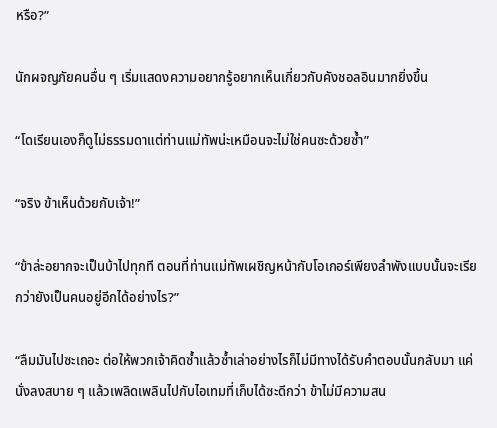หรือ?”

นักผจญภัยคนอื่น ๆ เริ่มแสดงความอยากรู้อยากเห็นเกี่ยวกับคังชอลอินมากยิ่งขึ้น

“โดเรียนเองก็ดูไม่ธรรมดาแต่ท่านแม่ทัพน่ะเหมือนจะไม่ใช่คนซะด้วยซ้ำ”

“จริง ข้าเห็นด้วยกับเจ้า!”

“ข้าล่ะอยากจะเป็นบ้าไปทุกที ตอนที่ท่านแม่ทัพเผชิญหน้ากับโอเกอร์เพียงลำพังแบบนั้นจะเรียกว่ายังเป็นคนอยู่อีกได้อย่างไร?”

“ลืมมันไปซะเถอะ ต่อให้พวกเจ้าคิดซ้ำแล้วซ้ำเล่าอย่างไรก็ไม่มีทางได้รับคำตอบนั้นกลับมา แค่นั่งลงสบาย ๆ แล้วเพลิดเพลินไปกับไอเทมที่เก็บได้ซะดีกว่า ข้าไม่มีความสน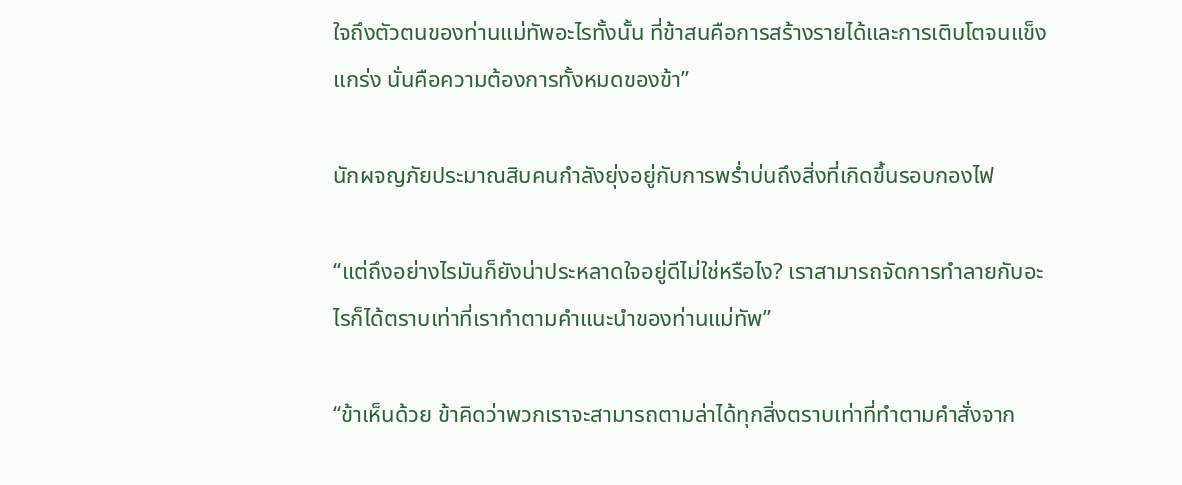ใจถึงตัวตนของท่านแม่ทัพอะไรทั้งนั้น ที่ข้าสนคือการสร้างรายได้และการเติบโตจนแข็งแกร่ง นั่นคือความต้องการทั้งหมดของข้า”

นักผจญภัยประมาณสิบคนกำลังยุ่งอยู่กับการพร่ำบ่นถึงสิ่งที่เกิดขึ้นรอบกองไฟ

“แต่ถึงอย่างไรมันก็ยังน่าประหลาดใจอยู่ดีไม่ใช่หรือไง? เราสามารถจัดการทำลายกับอะไรก็ได้ตราบเท่าที่เราทำตามคำแนะนำของท่านแม่ทัพ”

“ข้าเห็นด้วย ข้าคิดว่าพวกเราจะสามารถตามล่าได้ทุกสิ่งตราบเท่าที่ทำตามคำสั่งจาก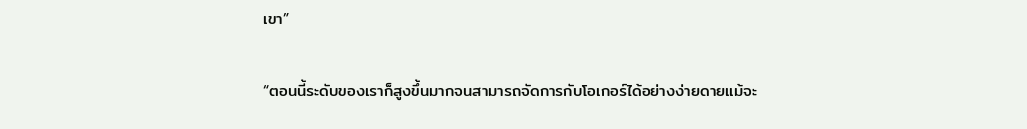เขา”

“ตอนนี้ระดับของเราก็สูงขึ้นมากจนสามารถจัดการกับโอเกอร์ได้อย่างง่ายดายแม้จะ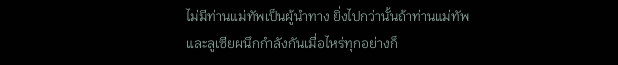ไม่มีท่านแม่ทัพเป็นผู้นำทาง ยิ่งไปกว่านั้นถ้าท่านแม่ทัพและลูเซียผนึกกำลังกันเมื่อไหร่ทุกอย่างก็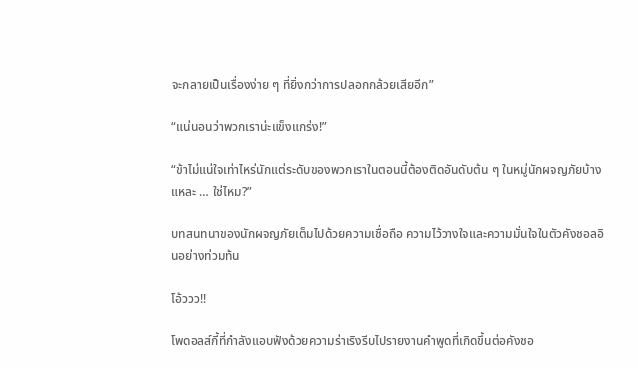จะกลายเป็นเรื่องง่าย ๆ ที่ยิ่งกว่าการปลอกกล้วยเสียอีก”

“แน่นอนว่าพวกเราน่ะแข็งแกร่ง!”

“ข้าไม่แน่ใจเท่าไหร่นักแต่ระดับของพวกเราในตอนนี้ต้องติดอันดับต้น ๆ ในหมู่นักผจญภัยบ้างแหละ … ใช่ไหม?”

บทสนทนาของนักผจญภัยเต็มไปด้วยความเชื่อถือ ความไว้วางใจและความมั่นใจในตัวคังชอลอินอย่างท่วมท้น

โอ้ววว!!

โพดอลส์กี้ที่กำลังแอบฟังด้วยความร่าเริงรีบไปรายงานคำพูดที่เกิดขึ้นต่อคังชอ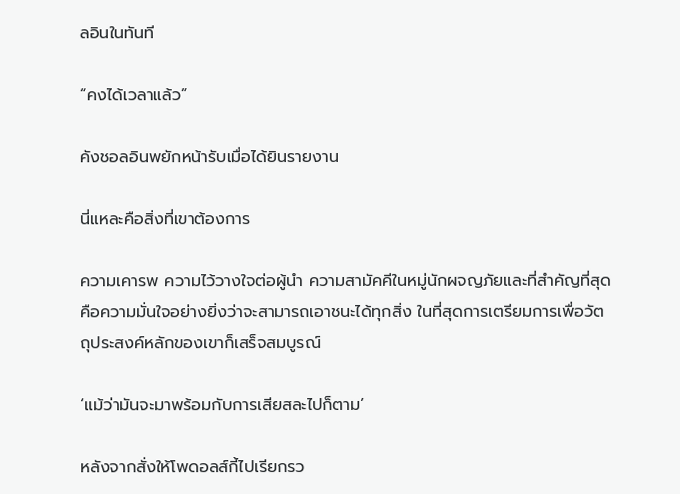ลอินในทันที

“คงได้เวลาแล้ว”

คังชอลอินพยักหน้ารับเมื่อได้ยินรายงาน

นี่แหละคือสิ่งที่เขาต้องการ

ความเคารพ ความไว้วางใจต่อผู้นำ ความสามัคคีในหมู่นักผจญภัยและที่สำคัญที่สุดคือความมั่นใจอย่างยิ่งว่าจะสามารถเอาชนะได้ทุกสิ่ง ในที่สุดการเตรียมการเพื่อวัตถุประสงค์หลักของเขาก็เสร็จสมบูรณ์

‘แม้ว่ามันจะมาพร้อมกับการเสียสละไปก็ตาม’

หลังจากสั่งให้โพดอลส์กี้ไปเรียกรว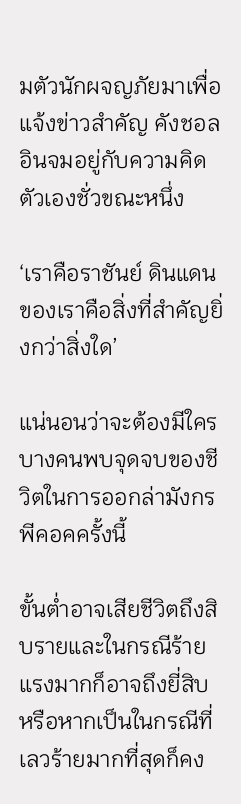มตัวนักผจญภัยมาเพื่อแจ้งข่าวสำคัญ คังชอลอินจมอยู่กับความคิดตัวเองชั่วขณะหนึ่ง

‘เราคือราชันย์ ดินแดนของเราคือสิ่งที่สำคัญยิ่งกว่าสิ่งใด’

แน่นอนว่าจะต้องมีใครบางคนพบจุดจบของชีวิตในการออกล่ามังกรพีคอคครั้งนี้

ขั้นต่ำอาจเสียชีวิตถึงสิบรายและในกรณีร้ายแรงมากก็อาจถึงยี่สิบ หรือหากเป็นในกรณีที่เลวร้ายมากที่สุดก็คง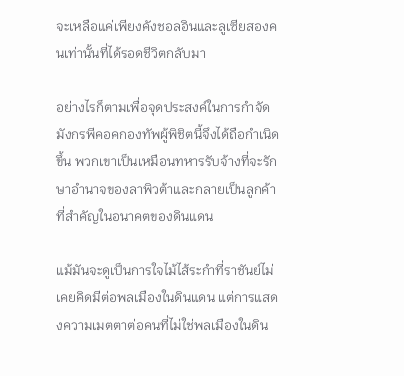จะเหลือแค่เพียงคังชอลอินและลูเซียสองคนเท่านั้นที่ได้รอดชีวิตกลับมา

อย่างไรก็ตามเพื่อจุดประสงค์ในการกำจัดมังกรพีคอคกองทัพผู้พิชิตนี้จึงได้ถือกำเนิดขึ้น พวกเขาเป็นเหมือนทหารรับจ้างที่จะรักษาอำนาจของลาพิวต้าและกลายเป็นลูกค้าที่สำคัญในอนาคตของดินแดน

แม้มันจะดูเป็นการใจไม้ไส้ระกำที่ราชันย์ไม่เคยคิดมีต่อพลเมืองในดินแดน แต่การแสดงความเมตตาต่อคนที่ไม่ใช่พลเมืองในดิน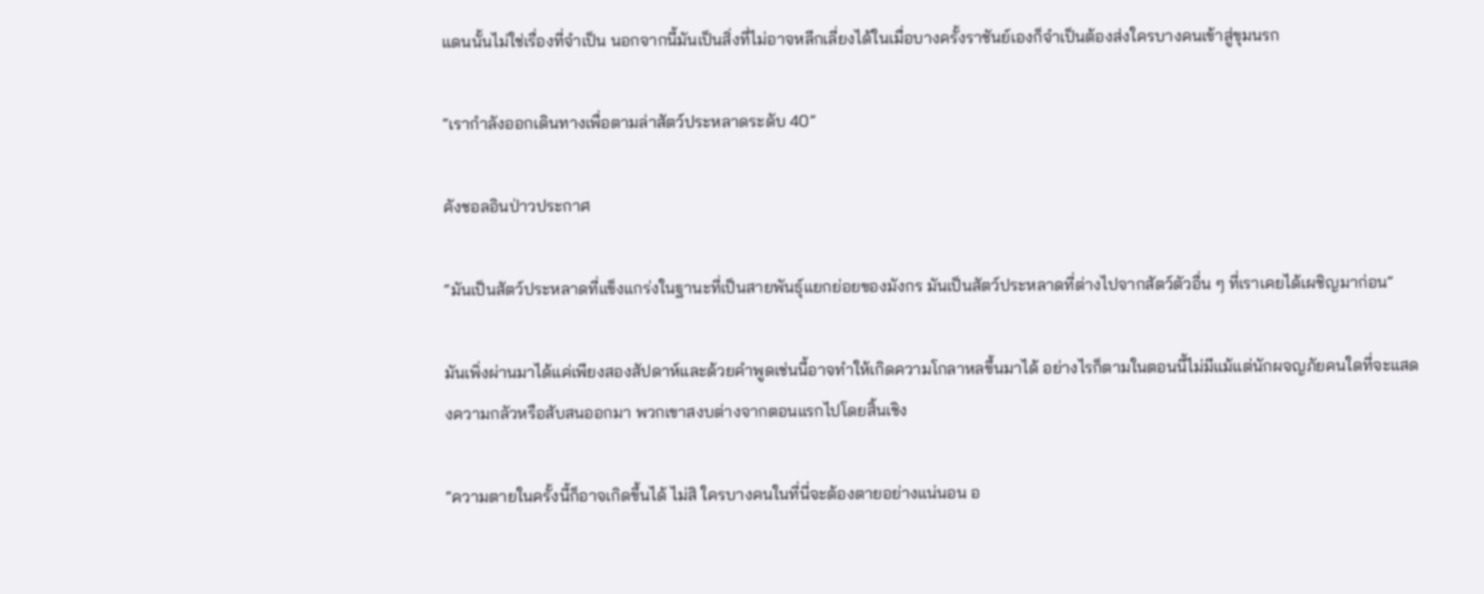แดนนั้นไม่ใช่เรื่องที่จำเป็น นอกจากนี้มันเป็นสิ่งที่ไม่อาจหลีกเลี่ยงได้ในเมื่อบางครั้งราชันย์เองก็จำเป็นต้องส่งใครบางคนเข้าสู่ขุมนรก

“เรากำลังออกเดินทางเพื่อตามล่าสัตว์ประหลาดระดับ 40”

คังชอลอินป่าวประกาศ

“มันเป็นสัตว์ประหลาดที่แข็งแกร่งในฐานะที่เป็นสายพันธุ์แยกย่อยของมังกร มันเป็นสัตว์ประหลาดที่ต่างไปจากสัตว์ตัวอื่น ๆ ที่เราเคยได้เผชิญมาก่อน”

มันเพิ่งผ่านมาได้แค่เพียงสองสัปดาห์และด้วยคำพูดเช่นนี้อาจทำให้เกิดความโกลาหลขึ้นมาได้ อย่างไรก็ตามในตอนนี้ไม่มีแม้แต่นักผจญภัยคนใดที่จะแสดงความกลัวหรือสับสนออกมา พวกเขาสงบต่างจากตอนแรกไปโดยสิ้นเชิง

“ความตายในครั้งนี้ก็อาจเกิดขึ้นได้ ไม่สิ ใครบางคนในที่นี่จะต้องตายอย่างแน่นอน อ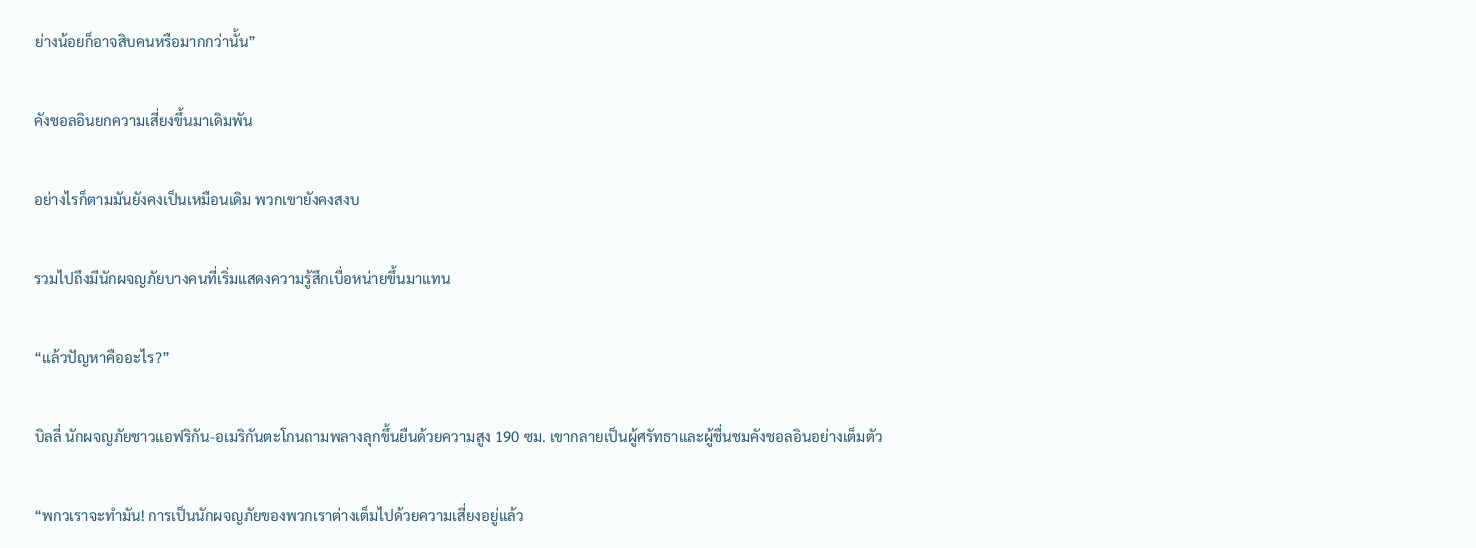ย่างน้อยก็อาจสิบคนหรือมากกว่านั้น”

คังชอลอินยกความเสี่ยงขึ้นมาเดิมพัน

อย่างไรก็ตามมันยังคงเป็นเหมือนเดิม พวกเขายังคงสงบ

รวมไปถึงมีนักผจญภัยบางคนที่เริ่มแสดงความรู้สึกเบื่อหน่ายขึ้นมาแทน

“แล้วปัญหาคืออะไร?”

บิลลี่ นักผจญภัยชาวแอฟริกัน-อเมริกันตะโกนถามพลางลุกขึ้นยืนด้วยความสูง 190 ซม. เขากลายเป็นผู้ศรัทธาและผู้ชื่นชมคังชอลอินอย่างเต็มตัว

“พกวเราจะทำมัน! การเป็นนักผจญภัยของพวกเราต่างเต็มไปด้วยความเสี่ยงอยู่แล้ว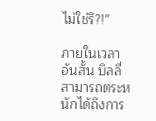ไม่ใช่รึ?!”

ภายในเวลาอันสั้น บิลลี่สามารถตระหนักได้ถึงการ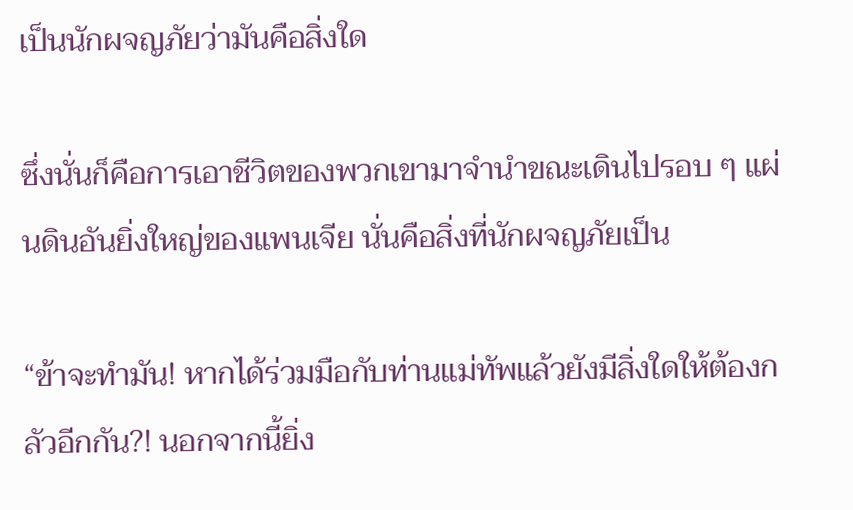เป็นนักผจญภัยว่ามันคือสิ่งใด

ซึ่งนั่นก็คือการเอาชีวิตของพวกเขามาจำนำขณะเดินไปรอบ ๆ แผ่นดินอันยิ่งใหญ่ของแพนเจีย นั่นคือสิ่งที่นักผจญภัยเป็น

“ข้าจะทำมัน! หากได้ร่วมมือกับท่านแม่ทัพแล้วยังมีสิ่งใดให้ต้องกลัวอีกกัน?! นอกจากนี้ยิ่ง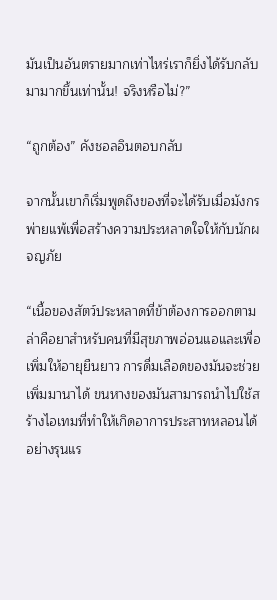มันเป็นอันตรายมากเท่าไหร่เราก็ยิ่งได้รับกลับมามากขึ้นเท่านั้น! จริงหรือไม่?”

“ถูกต้อง” คังชอลอินตอบกลับ

จากนั้นเขาก็เริ่มพูดถึงของที่จะได้รับเมื่อมังกรพ่ายแพ้เพื่อสร้างความประหลาดใจให้กับนักผจญภัย

“เนื้อของสัตว์ประหลาดที่ข้าต้องการออกตามล่าคือยาสำหรับคนที่มีสุขภาพอ่อนแอและเพื่อเพิ่มให้อายุยืนยาว การดื่มเลือดของมันจะช่วยเพิ่มมานาได้ ขนหางของมันสามารถนำไปใช้สร้างไอเทมที่ทำให้เกิดอาการประสาทหลอนได้อย่างรุนแร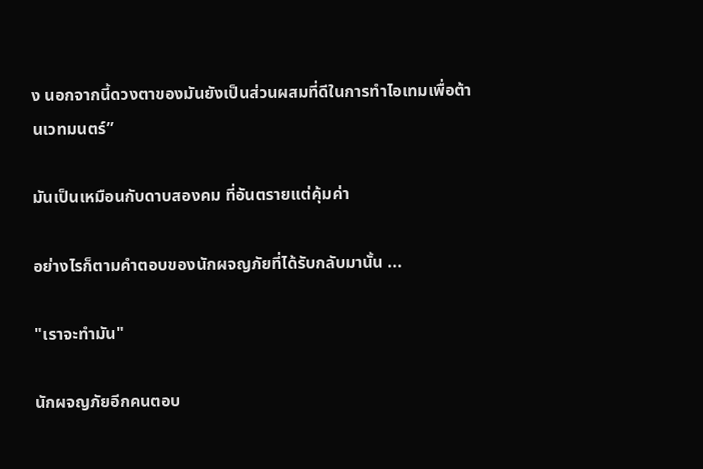ง นอกจากนี้ดวงตาของมันยังเป็นส่วนผสมที่ดีในการทำไอเทมเพื่อต้านเวทมนตร์”

มันเป็นเหมือนกับดาบสองคม ที่อันตรายแต่คุ้มค่า

อย่างไรก็ตามคำตอบของนักผจญภัยที่ได้รับกลับมานั้น ...

"เราจะทำมัน"

นักผจญภัยอีกคนตอบ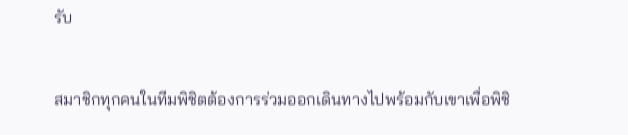รับ

สมาชิกทุกคนในทีมพิชิตต้องการร่วมออกเดินทางไปพร้อมกับเขาเพื่อพิชิ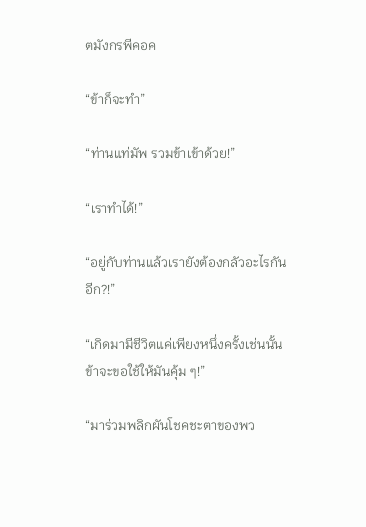ตมังกรพีคอค

“ข้าก็จะทำ”

“ท่านแท่มัพ รวมข้าเข้าด้วย!”

“เราทำได้!”

“อยู่กับท่านแล้วเรายังต้องกลัวอะไรกันอีก?!”

“เกิดมามีชีวิตแค่เพียงหนึ่งครั้งเช่นนั้นข้าจะขอใช้ให้มันคุ้ม ๆ!”

“มาร่วมพลิกผันโชคชะตาของพว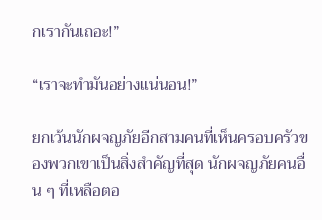กเรากันเถอะ!”

“เราจะทำมันอย่างแน่นอน!”

ยกเว้นนักผจญภัยอีกสามคนที่เห็นครอบครัวของพวกเขาเป็นสิ่งสำคัญที่สุด นักผจญภัยคนอื่น ๆ ที่เหลือตอ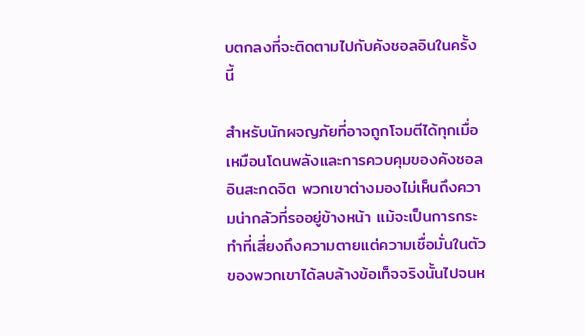บตกลงที่จะติดตามไปกับคังชอลอินในครั้งนี้

สำหรับนักผจญภัยที่อาจถูกโจมตีได้ทุกเมื่อเหมือนโดนพลังและการควบคุมของคังชอลอินสะกดจิต พวกเขาต่างมองไม่เห็นถึงความน่ากลัวที่รออยู่ข้างหน้า แม้จะเป็นการกระทำที่เสี่ยงถึงความตายแต่ความเชื่อมั่นในตัวของพวกเขาได้ลบล้างข้อเท็จจริงนั้นไปจนห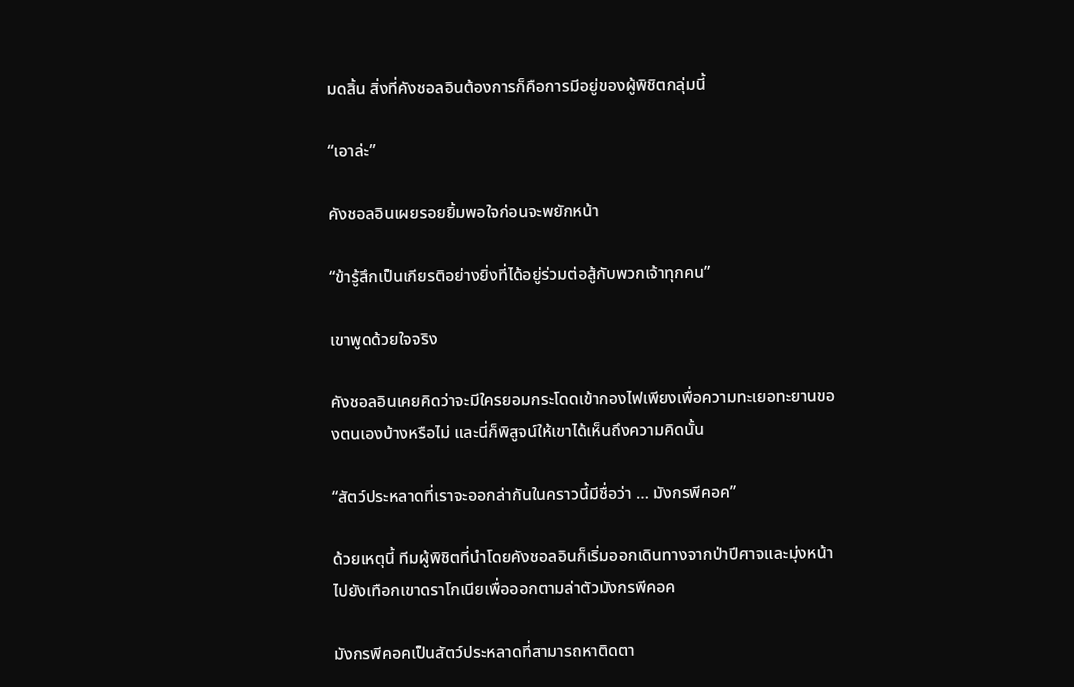มดสิ้น สิ่งที่คังชอลอินต้องการก็คือการมีอยู่ของผู้พิชิตกลุ่มนี้

“เอาล่ะ”

คังชอลอินเผยรอยยิ้มพอใจก่อนจะพยักหน้า

“ข้ารู้สึกเป็นเกียรติอย่างยิ่งที่ได้อยู่ร่วมต่อสู้กับพวกเจ้าทุกคน”

เขาพูดด้วยใจจริง

คังชอลอินเคยคิดว่าจะมีใครยอมกระโดดเข้ากองไฟเพียงเพื่อความทะเยอทะยานของตนเองบ้างหรือไม่ และนี่ก็พิสูจน์ให้เขาได้เห็นถึงความคิดนั้น

“สัตว์ประหลาดที่เราจะออกล่ากันในคราวนี้มีชื่อว่า … มังกรพีคอค”

ด้วยเหตุนี้ ทีมผู้พิชิตที่นำโดยคังชอลอินก็เริ่มออกเดินทางจากป่าปีศาจและมุ่งหน้าไปยังเทือกเขาดราโกเนียเพื่อออกตามล่าตัวมังกรพีคอค

มังกรพีคอคเป็นสัตว์ประหลาดที่สามารถหาติดตา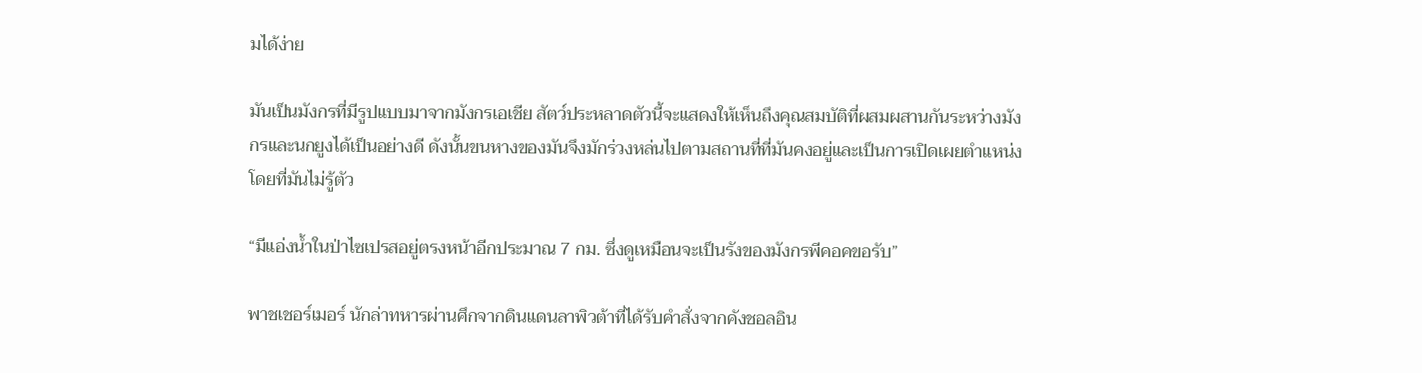มได้ง่าย

มันเป็นมังกรที่มีรูปแบบมาจากมังกรเอเชีย สัตว์ประหลาดตัวนี้จะแสดงให้เห็นถึงคุณสมบัติที่ผสมผสานกันระหว่างมังกรและนกยูงได้เป็นอย่างดี ดังนั้นขนหางของมันจึงมักร่วงหล่นไปตามสถานที่ที่มันคงอยู่และเป็นการเปิดเผยตำแหน่งโดยที่มันไม่รู้ตัว

“มีแอ่งน้ำในป่าไซเปรสอยู่ตรงหน้าอีกประมาณ 7 กม. ซึ่งดูเหมือนจะเป็นรังของมังกรพีคอคขอรับ”

พาชเชอร์เมอร์ นักล่าทหารผ่านศึกจากดินแดนลาพิวต้าที่ได้รับคำสั่งจากคังชอลอิน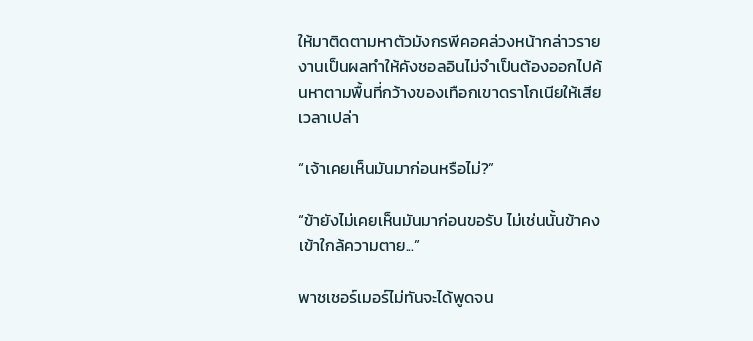ให้มาติดตามหาตัวมังกรพีคอคล่วงหน้ากล่าวรายงานเป็นผลทำให้คังชอลอินไม่จำเป็นต้องออกไปค้นหาตามพื้นที่กว้างของเทือกเขาดราโกเนียให้เสียเวลาเปล่า

“เจ้าเคยเห็นมันมาก่อนหรือไม่?”

“ข้ายังไม่เคยเห็นมันมาก่อนขอรับ ไม่เช่นนั้นข้าคงเข้าใกล้ความตาย...”

พาชเชอร์เมอร์ไม่ทันจะได้พูดจน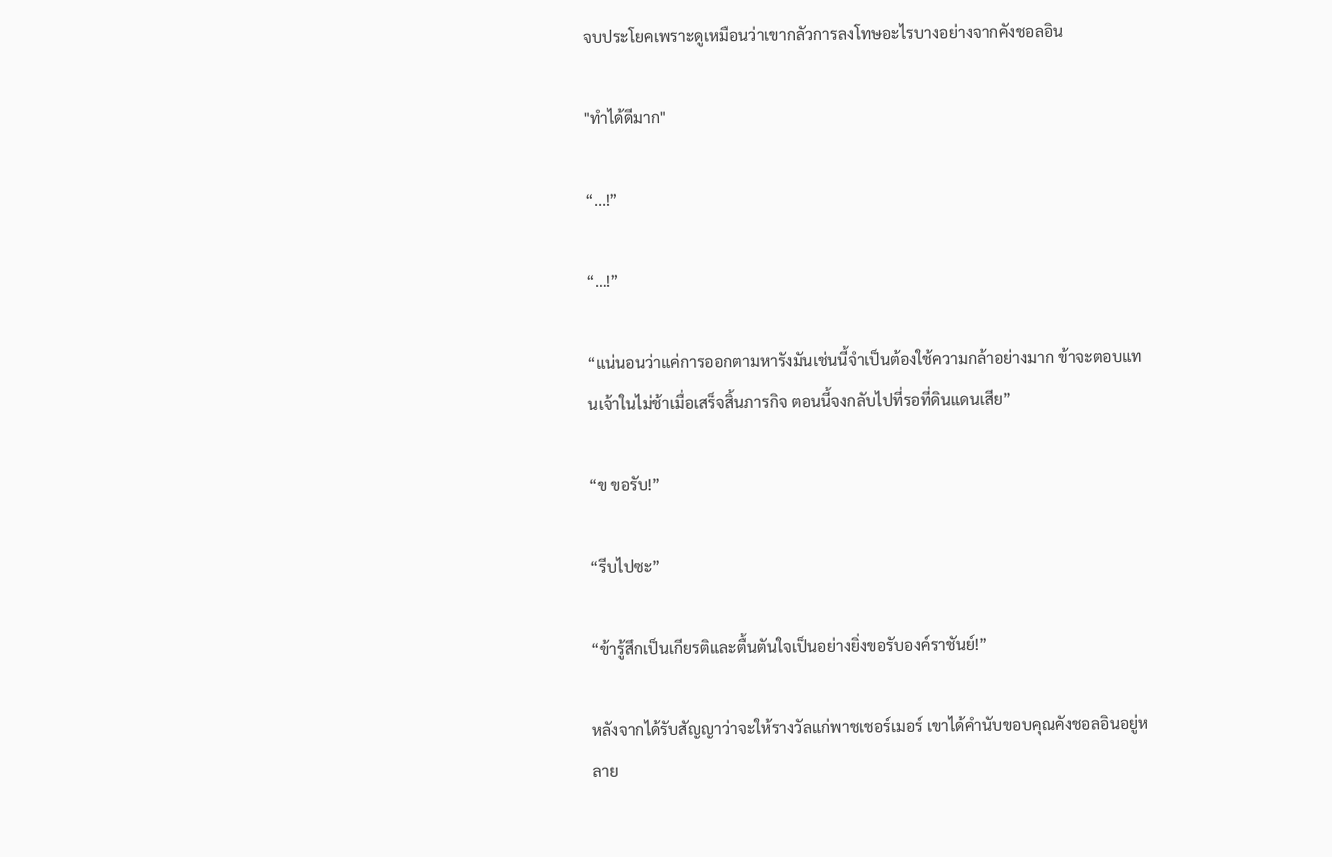จบประโยคเพราะดูเหมือนว่าเขากลัวการลงโทษอะไรบางอย่างจากคังชอลอิน

"ทำได้ดีมาก"

“...!”

“…!”

“แน่นอนว่าแค่การออกตามหารังมันเช่นนี้จำเป็นต้องใช้ความกล้าอย่างมาก ข้าจะตอบแทนเจ้าในไม่ช้าเมื่อเสร็จสิ้นภารกิจ ตอนนี้จงกลับไปที่รอที่ดินแดนเสีย”

“ข ขอรับ!”

“รีบไปซะ”

“ข้ารู้สึกเป็นเกียรติและตื้นตันใจเป็นอย่างยิ่งขอรับองค์ราชันย์!”

หลังจากได้รับสัญญาว่าจะให้รางวัลแก่พาชเชอร์เมอร์ เขาได้คำนับขอบคุณคังชอลอินอยู่หลาย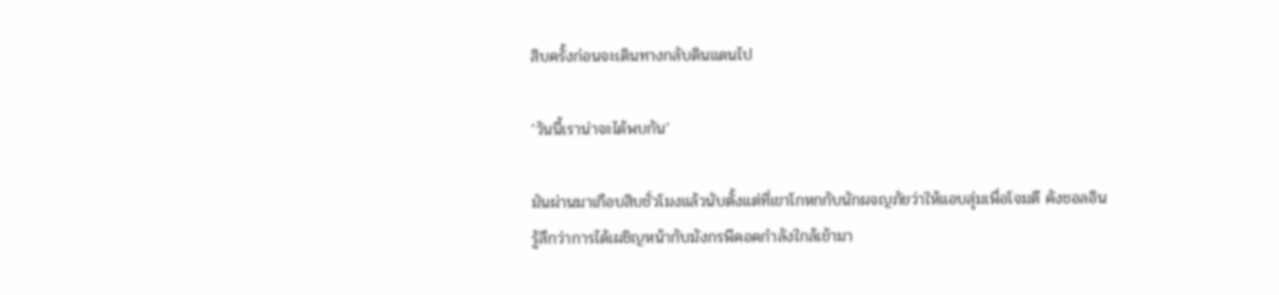สิบครั้งก่อนจะเดินทางกลับดินแดนไป

‘วันนี้เราน่าจะได้พบกัน’

มันผ่านมาเกือบสิบชั่วโมงแล้วนับตั้งแต่ที่เขาโกหกกับนักผจญภัยว่าให้แอบสุ่มเพื่อโจมตี คังชอลอินรู้สึกว่าการได้เผชิญหน้ากับมังกรพีคอคกำลังใกล้เข้ามา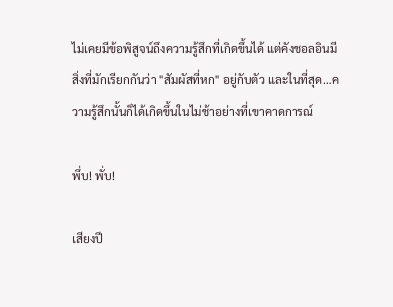ไม่เคยมีข้อพิสูจน์ถึงความรู้สึกที่เกิดขึ้นได้ แต่คังชอลอินมีสิ่งที่มักเรียกกันว่า "สัมผัสที่หก" อยู่กับตัว และในที่สุด…ความรู้สึกนั้นก็ได้เกิดขึ้นในไม่ช้าอย่างที่เขาคาดการณ์

พึ่บ! พั่บ!

เสียงปี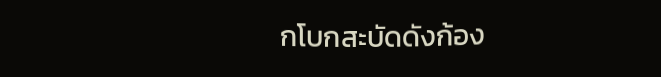กโบกสะบัดดังก้อง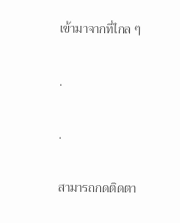เข้ามาจากที่ไกล ๆ

.

.

สามารถกดติดตา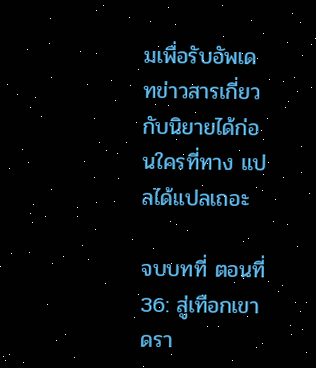มเพื่อรับอัพเดทข่าวสารเกี่ยวกับนิยายได้ก่อนใครที่ทาง แปลได้แปลเถอะ

จบบทที่ ตอนที่ 36: สู่เทือกเขาดรา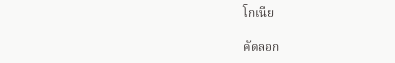โกเนีย

คัดลอก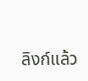ลิงก์แล้ว